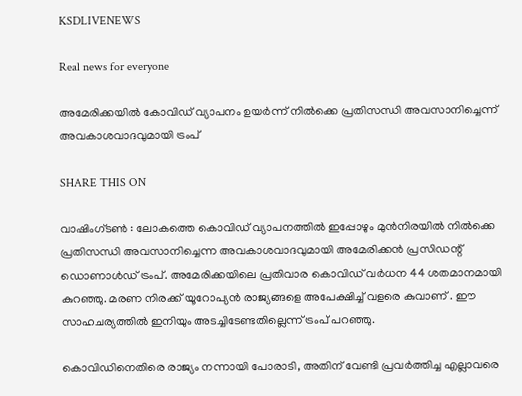KSDLIVENEWS

Real news for everyone

അമേരിക്കയിൽ കോവിഡ് വ്യാപനം ഉയര്‍ന്ന് നില്‍ക്കെ പ്രതിസന്ധി അവസാനിച്ചെന്ന് അവകാശവാദവുമായി ട്രംപ്

SHARE THIS ON

വാഷിംഗ്ടൺ : ലോകത്തെ കൊവിഡ് വ്യാപനത്തില്‍ ഇപ്പോഴും മുന്‍നിരയില്‍ നില്‍ക്കെ പ്രതിസന്ധി അവസാനിച്ചെന്ന അവകാശവാദവുമായി അമേരിക്കന്‍ പ്രസിഡന്റ് ഡൊണാള്‍ഡ് ട്രംപ്. അമേരിക്കയിലെ പ്രതിവാര കൊവിഡ് വര്‍ധന 44 ശതമാനമായി കുറഞ്ഞു. മരണ നിരക്ക് യൂറോപ്യന്‍ രാജ്യങ്ങളെ അപേക്ഷിച്ച് വളരെ കുവാണ് . ഈ സാഹചര്യത്തില്‍ ഇനിയും അടച്ചിടേണ്ടതില്ലെന്ന് ട്രംപ് പറഞ്ഞു.

കൊവിഡിനെതിരെ രാജ്യം നന്നായി പോരാടി, അതിന് വേണ്ടി പ്രവര്‍ത്തിച്ച എല്ലാവരെ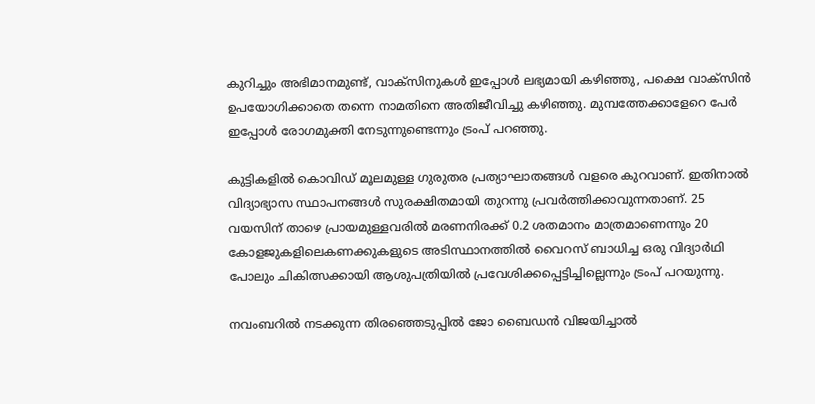കുറിച്ചും അഭിമാനമുണ്ട്, വാക്സിനുകള്‍ ഇപ്പോള്‍ ലഭ്യമായി കഴിഞ്ഞു, പക്ഷെ വാക്സിന്‍ ഉപയോഗിക്കാതെ തന്നെ നാമതിനെ അതിജീവിച്ചു കഴിഞ്ഞു. മുമ്പത്തേക്കാളേറെ പേര്‍ ഇപ്പോള്‍ രോഗമുക്തി നേടുന്നുണ്ടെന്നും ട്രംപ് പറഞ്ഞു.

കുട്ടികളില്‍ കൊവിഡ് മൂലമുള്ള ഗുരുതര പ്രത്യാഘാതങ്ങള്‍ വളരെ കുറവാണ്. ഇതിനാല്‍ വിദ്യാഭ്യാസ സ്ഥാപനങ്ങള്‍ സുരക്ഷിതമായി തുറന്നു പ്രവര്‍ത്തിക്കാവുന്നതാണ്. 25 വയസിന് താഴെ പ്രായമുള്ളവരില്‍ മരണനിരക്ക് 0.2 ശതമാനം മാത്രമാണെന്നും 20 കോളജുകളിലെകണക്കുകളുടെ അടിസ്ഥാനത്തില്‍ വൈറസ് ബാധിച്ച ഒരു വിദ്യാര്‍ഥി പോലും ചികിത്സക്കായി ആശുപത്രിയില്‍ പ്രവേശിക്കപ്പെട്ടിച്ചില്ലെന്നും ട്രംപ് പറയുന്നു.

നവംബറില്‍ നടക്കുന്ന തിരഞ്ഞെടുപ്പില്‍ ജോ ബൈഡന്‍ വിജയിച്ചാല്‍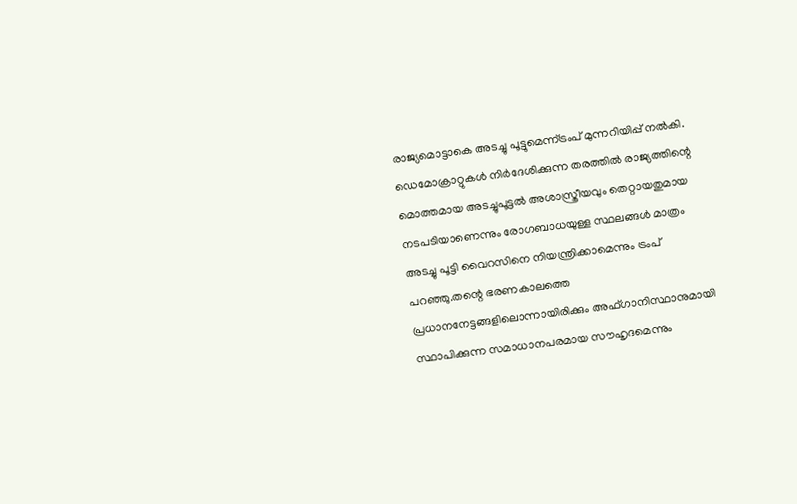രാജ്യമൊട്ടാകെ അടച്ചു പൂട്ടുമെന്ന്ട്രംപ് മുന്നറിയിപ്പ് നല്‍കി. ഡെമോക്രാറ്റുകള്‍ നിര്‍ദേശിക്കുന്ന തരത്തില്‍ രാജ്യത്തിന്റെ മൊത്തമായ അടച്ചുപൂട്ടല്‍ അശാസ്ത്രീയവും തെറ്റായതുമായ നടപടിയാണെന്നും രോഗബാധയുള്ള സ്ഥലങ്ങള്‍ മാത്രം അടച്ചു പൂട്ടി വൈറസിനെ നിയന്ത്രിക്കാമെന്നും ട്രംപ് പറഞ്ഞു.തന്റെ ഭരണകാലത്തെ പ്രധാനനേട്ടങ്ങളിലൊന്നായിരിക്കും അഫ്ഗാനിസ്ഥാനുമായി സ്ഥാപിക്കുന്ന സമാധാനപരമായ സൗഹൃദമെന്നും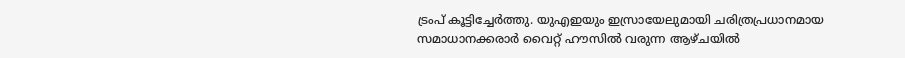ട്രംപ് കൂട്ടിച്ചേര്‍ത്തു. യുഎഇയും ഇസ്രായേലുമായി ചരിത്രപ്രധാനമായ സമാധാനക്കരാര്‍ വൈറ്റ് ഹൗസില്‍ വരുന്ന ആഴ്ചയില്‍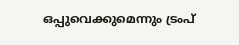ഒപ്പുവെക്കുമെന്നും ട്രംപ്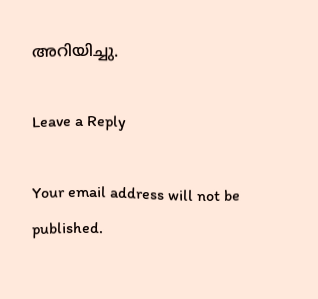അറിയിച്ചു.

Leave a Reply

Your email address will not be published.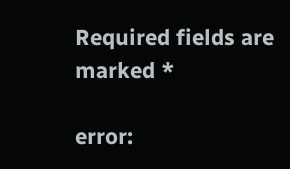Required fields are marked *

error: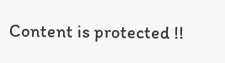Content is protected !!